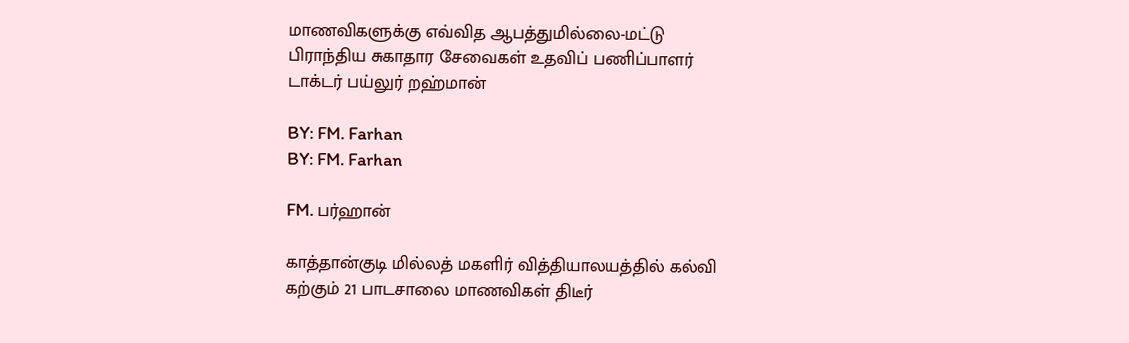மாணவிகளுக்கு எவ்வித ஆபத்துமில்லை-மட்டு பிராந்திய சுகாதார சேவைகள் உதவிப் பணிப்பாளர் டாக்டர் பய்லுர் றஹ்மான்

BY: FM. Farhan
BY: FM. Farhan

FM. பர்ஹான்

காத்தான்குடி மில்லத் மகளிர் வித்தியாலயத்தில் கல்வி கற்கும் 21 பாடசாலை மாணவிகள் திடீர்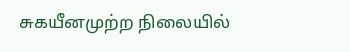சுகயீனமுற்ற நிலையில்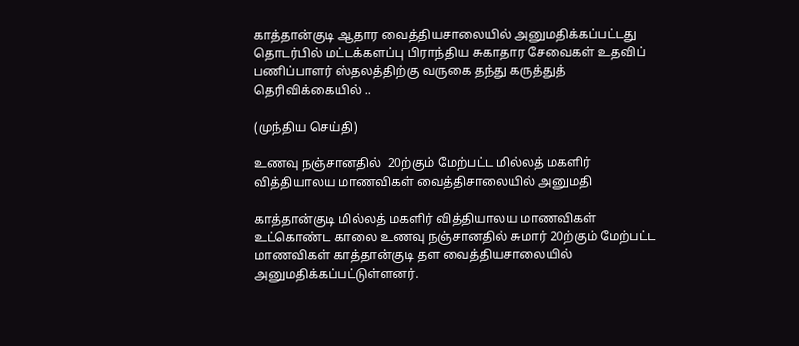காத்தான்குடி ஆதார வைத்தியசாலையில் அனுமதிக்கப்பட்டது தொடர்பில் மட்டக்களப்பு பிராந்திய சுகாதார சேவைகள் உதவிப் பணிப்பாளர் ஸ்தலத்திற்கு வருகை தந்து கருத்துத் தெரிவிக்கையில் ..

(முந்திய செய்தி)

உணவு நஞ்சானதில்  20ற்கும் மேற்பட்ட மில்லத் மகளிர் வித்தியாலய மாணவிகள் வைத்திசாலையில் அனுமதி

காத்தான்குடி மில்லத் மகளிர் வித்தியாலய மாணவிகள் உட்கொண்ட காலை உணவு நஞ்சானதில் சுமார் 20ற்கும் மேற்பட்ட மாணவிகள் காத்தான்குடி தள வைத்தியசாலையில் அனுமதிக்கப்பட்டுள்ளனர்.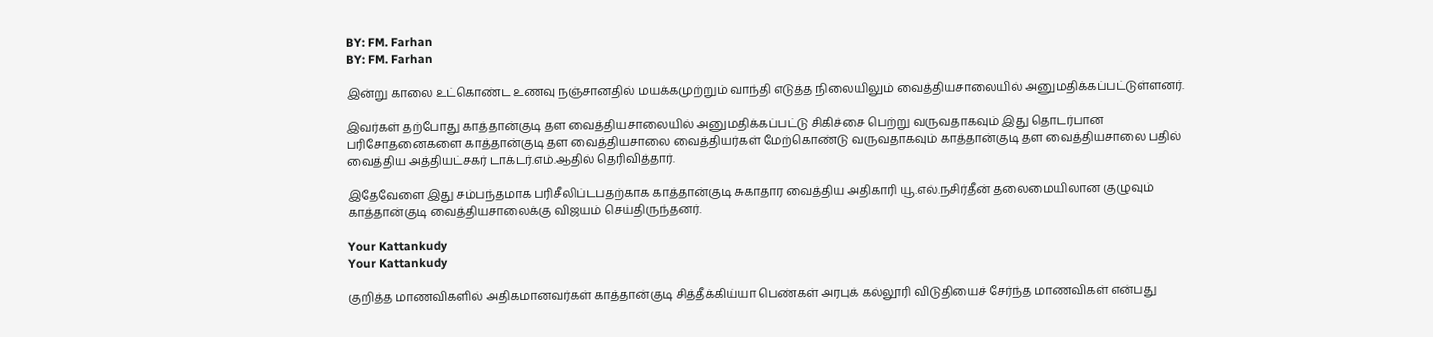BY: FM. Farhan
BY: FM. Farhan

இன்று காலை உட்கொண்ட உணவு நஞ்சானதில் மயக்கமுற்றும் வாந்தி எடுத்த நிலையிலும் வைத்தியசாலையில் அனுமதிக்கப்பட்டுள்ளனர்.

இவர்கள் தற்போது காத்தான்குடி தள வைத்தியசாலையில் அனுமதிக்கப்பட்டு சிகிச்சை பெற்று வருவதாகவும் இது தொடர்பான பரிசோதனைகளை காத்தான்குடி தள வைத்தியசாலை வைத்தியர்கள் மேற்கொண்டு வருவதாகவும் காத்தான்குடி தள வைத்தியசாலை பதில் வைத்திய அத்தியட்சகர் டாக்டர்.எம்.ஆதில் தெரிவித்தார்.

இதேவேளை இது சம்பந்தமாக பரிசீலிப்டபதற்காக காத்தான்குடி சுகாதார வைத்திய அதிகாரி யூ.எல்.நசிர்தீன் தலைமையிலான குழுவும் காத்தான்குடி வைத்தியசாலைக்கு விஜயம் செய்திருந்தனர்.

Your Kattankudy
Your Kattankudy

குறித்த மாணவிகளில் அதிகமானவர்கள் காத்தான்குடி சித்தீக்கிய்யா பெண்கள் அரபுக் கல்லூரி விடுதியைச் சேர்ந்த மாணவிகள் என்பது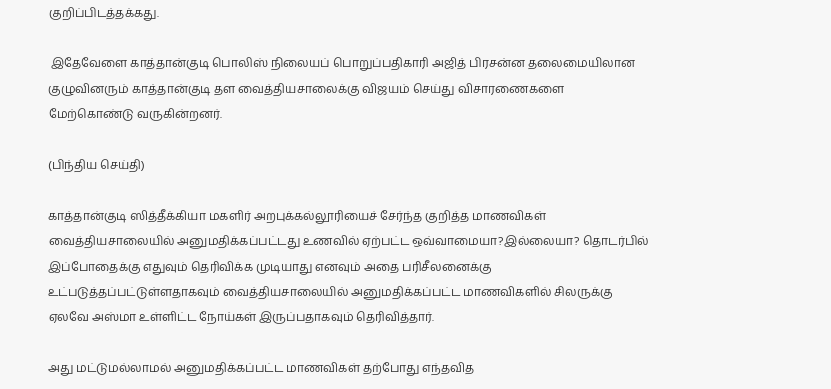குறிப்பிடத்தக்கது.

 இதேவேளை காத்தான்குடி பொலிஸ் நிலையப் பொறுப்பதிகாரி அஜித் பிரசன்ன தலைமையிலான குழுவினரும் காத்தான்குடி தள வைத்தியசாலைக்கு விஜயம் செய்து விசாரணைகளை மேற்கொண்டு வருகின்றனர்.

(பிந்திய செய்தி)

காத்தான்குடி ஸித்தீக்கியா மகளிர் அறபுக்கல்லூரியைச் சேர்ந்த குறித்த மாணவிகள் வைத்தியசாலையில் அனுமதிக்கப்பட்டது உணவில் ஏற்பட்ட ஒவ்வாமையா?இல்லையா? தொடர்பில் இப்போதைக்கு எதுவும் தெரிவிக்க முடியாது எனவும் அதை பரிசீலனைக்கு உட்படுத்தப்பட்டுள்ளதாகவும் வைத்தியசாலையில் அனுமதிக்கப்பட்ட மாணவிகளில் சிலருக்கு ஏலவே அஸ்மா உள்ளிட்ட நோய்கள் இருப்பதாகவும் தெரிவித்தார்.

அது மட்டுமல்லாமல் அனுமதிக்கப்பட்ட மாணவிகள் தற்போது எந்தவித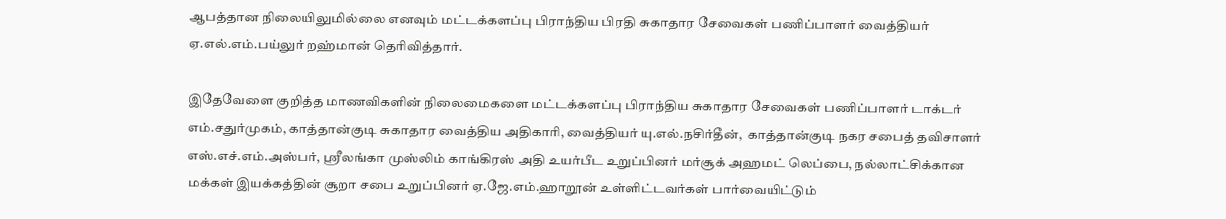ஆபத்தான நிலையிலுமில்லை எனவும் மட்டக்களப்பு பிராந்திய பிரதி சுகாதார சேவைகள் பணிப்பாளர் வைத்தியர் ஏ.எல்.எம்.பய்லுர் றஹ்மான் தெரிவித்தார்.

இதேவேளை குறித்த மாணவிகளின் நிலைமைகளை மட்டக்களப்பு பிராந்திய சுகாதார சேவைகள் பணிப்பாளர் டாக்டர் எம்.சதுர்முகம், காத்தான்குடி சுகாதார வைத்திய அதிகாரி, வைத்தியர் யு.எல்.நசிர்தீன்,  காத்தான்குடி நகர சபைத் தவிசாளர் எஸ்.எச்.எம்.அஸ்பர், ஸ்ரீலங்கா முஸ்லிம் காங்கிரஸ் அதி உயர்பீட உறுப்பினர் மர்சூக் அஹமட் லெப்பை, நல்லாட்சிக்கான மக்கள் இயக்கத்தின் சூறா சபை உறுப்பினர் ஏ.ஜே.எம்.ஹாறூன் உள்ளிட்டவர்கள் பார்வையிட்டும்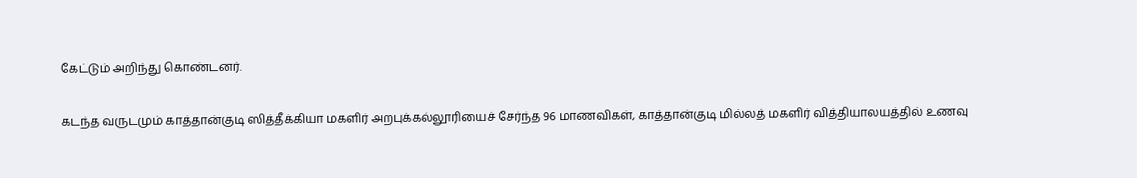கேட்டும் அறிந்து கொண்டனர்.

கடந்த வருடமும் காத்தான்குடி ஸித்தீக்கியா மகளிர் அறபுக்கல்லூரியைச் சேர்ந்த 96 மாணவிகள், காத்தான்குடி மில்லத் மகளிர் வித்தியாலயத்தில் உணவு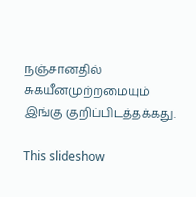நஞ்சானதில் சுகயீனமுற்றமையும் இங்கு குறிப்பிடத்தக்கது.

This slideshow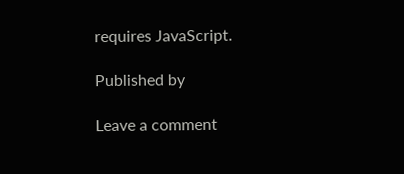requires JavaScript.

Published by

Leave a comment